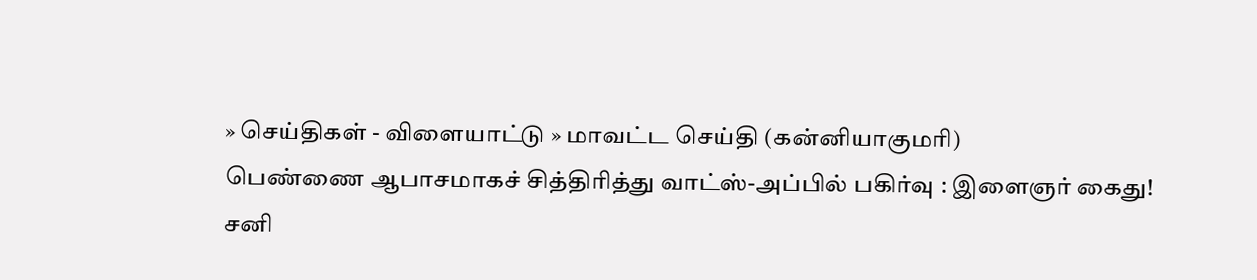» செய்திகள் - விளையாட்டு » மாவட்ட செய்தி (கன்னியாகுமரி)
பெண்ணை ஆபாசமாகச் சித்திரித்து வாட்ஸ்-அப்பில் பகிர்வு : இளைஞர் கைது!
சனி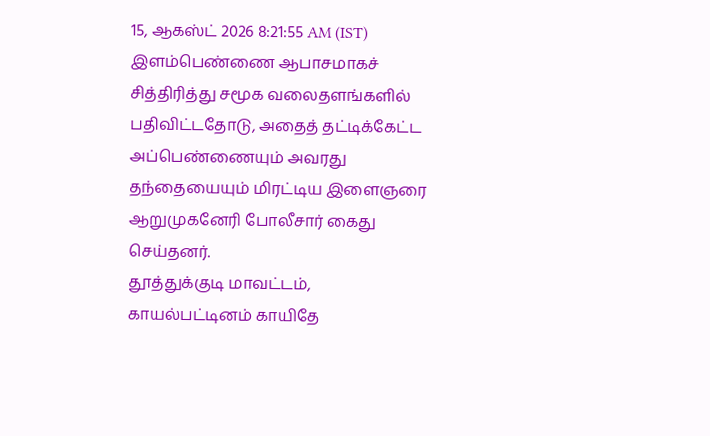15, ஆகஸ்ட் 2026 8:21:55 AM (IST)
இளம்பெண்ணை ஆபாசமாகச் சித்திரித்து சமூக வலைதளங்களில் பதிவிட்டதோடு, அதைத் தட்டிக்கேட்ட அப்பெண்ணையும் அவரது தந்தையையும் மிரட்டிய இளைஞரை ஆறுமுகனேரி போலீசார் கைது செய்தனர்.
தூத்துக்குடி மாவட்டம், காயல்பட்டினம் காயிதே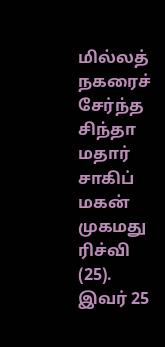மில்லத் நகரைச் சேர்ந்த சிந்தா மதார் சாகிப் மகன் முகமது ரிச்வி (25). இவர் 25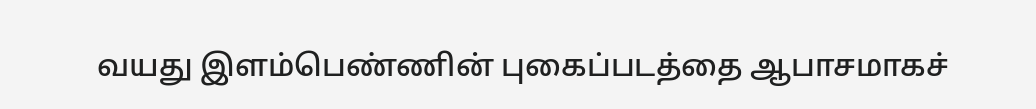வயது இளம்பெண்ணின் புகைப்படத்தை ஆபாசமாகச்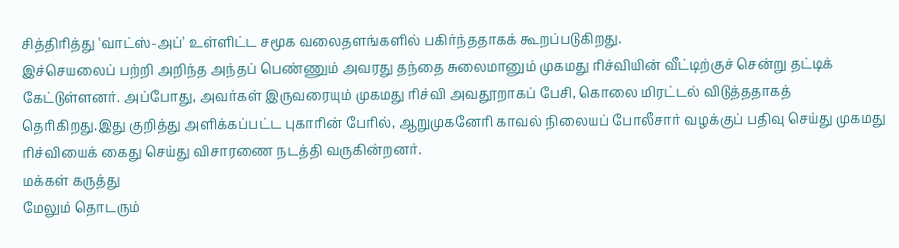சித்திரித்து 'வாட்ஸ்-அப்' உள்ளிட்ட சமூக வலைதளங்களில் பகிர்ந்ததாகக் கூறப்படுகிறது.
இச்செயலைப் பற்றி அறிந்த அந்தப் பெண்ணும் அவரது தந்தை சுலைமானும் முகமது ரிச்வியின் வீட்டிற்குச் சென்று தட்டிக் கேட்டுள்ளனர். அப்போது, அவர்கள் இருவரையும் முகமது ரிச்வி அவதூறாகப் பேசி, கொலை மிரட்டல் விடுத்ததாகத் தெரிகிறது.இது குறித்து அளிக்கப்பட்ட புகாரின் பேரில், ஆறுமுகனேரி காவல் நிலையப் போலீசார் வழக்குப் பதிவு செய்து முகமது ரிச்வியைக் கைது செய்து விசாரணை நடத்தி வருகின்றனர்.
மக்கள் கருத்து
மேலும் தொடரும்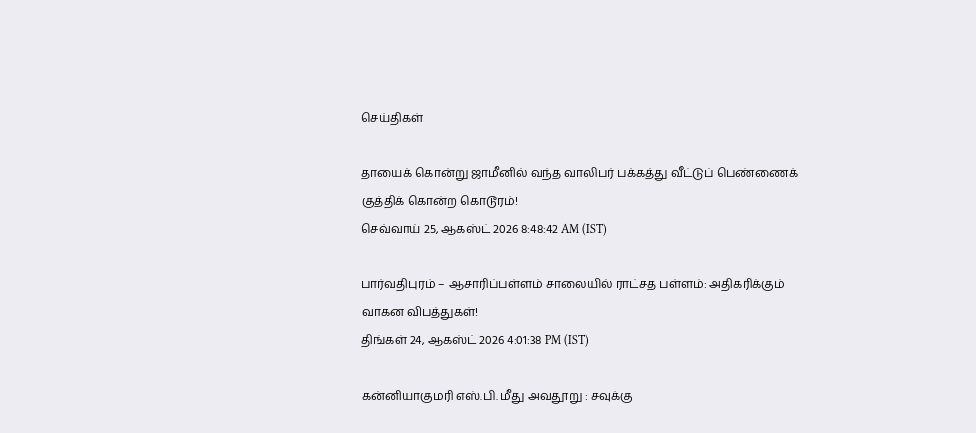செய்திகள்

தாயைக் கொன்று ஜாமீனில் வந்த வாலிபர் பக்கத்து வீட்டுப் பெண்ணைக் குத்திக் கொன்ற கொடூரம்!
செவ்வாய் 25, ஆகஸ்ட் 2026 8:48:42 AM (IST)

பார்வதிபுரம் – ஆசாரிப்பள்ளம் சாலையில் ராட்சத பள்ளம்: அதிகரிக்கும் வாகன விபத்துகள்!
திங்கள் 24, ஆகஸ்ட் 2026 4:01:38 PM (IST)

கன்னியாகுமரி எஸ்.பி. மீது அவதூறு : சவுக்கு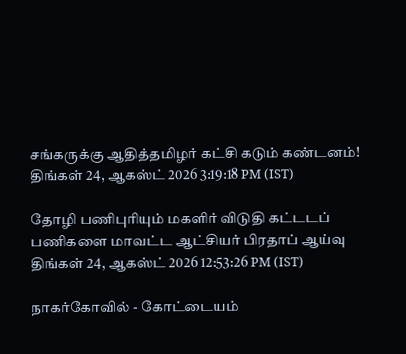சங்கருக்கு ஆதித்தமிழர் கட்சி கடும் கண்டனம்!
திங்கள் 24, ஆகஸ்ட் 2026 3:19:18 PM (IST)

தோழி பணிபுரியும் மகளிர் விடுதி கட்டடப் பணிகளை மாவட்ட ஆட்சியர் பிரதாப் ஆய்வு
திங்கள் 24, ஆகஸ்ட் 2026 12:53:26 PM (IST)

நாகர்கோவில் - கோட்டையம்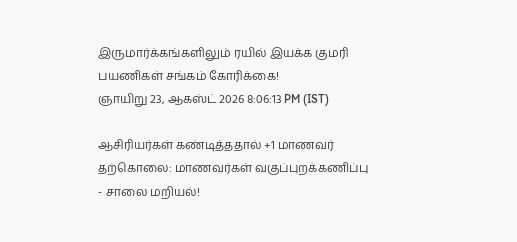இருமார்க்கங்களிலும் ரயில் இயக்க குமரி பயணிகள் சங்கம் கோரிக்கை!
ஞாயிறு 23, ஆகஸ்ட் 2026 8:06:13 PM (IST)

ஆசிரியர்கள் கண்டித்ததால் +1 மாணவர் தற்கொலை: மாணவர்கள் வகுப்புறக்கணிப்பு - சாலை மறியல்!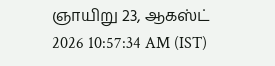ஞாயிறு 23, ஆகஸ்ட் 2026 10:57:34 AM (IST)